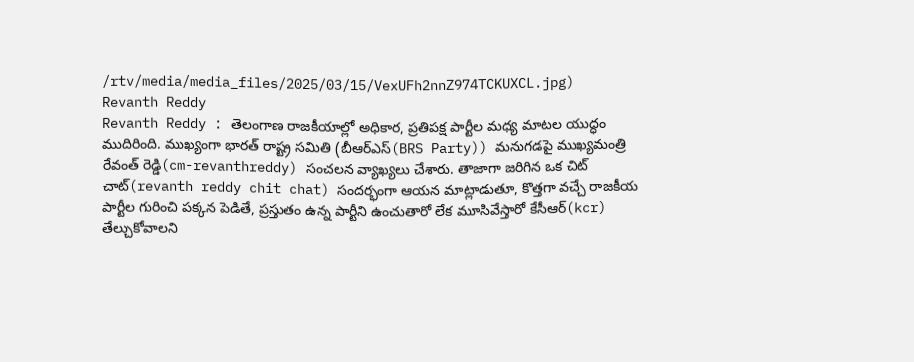/rtv/media/media_files/2025/03/15/VexUFh2nnZ974TCKUXCL.jpg)
Revanth Reddy
Revanth Reddy : తెలంగాణ రాజకీయాల్లో అధికార, ప్రతిపక్ష పార్టీల మధ్య మాటల యుద్ధం ముదిరింది. ముఖ్యంగా భారత్ రాష్ట్ర సమితి (బీఆర్ఎస్(BRS Party)) మనుగడపై ముఖ్యమంత్రి రేవంత్ రెడ్డి(cm-revanthreddy) సంచలన వ్యాఖ్యలు చేశారు. తాజాగా జరిగిన ఒక చిట్ చాట్(revanth reddy chit chat) సందర్భంగా ఆయన మాట్లాడుతూ, కొత్తగా వచ్చే రాజకీయ పార్టీల గురించి పక్కన పెడితే, ప్రస్తుతం ఉన్న పార్టీని ఉంచుతారో లేక మూసివేస్తారో కేసీఆర్(kcr) తేల్చుకోవాలని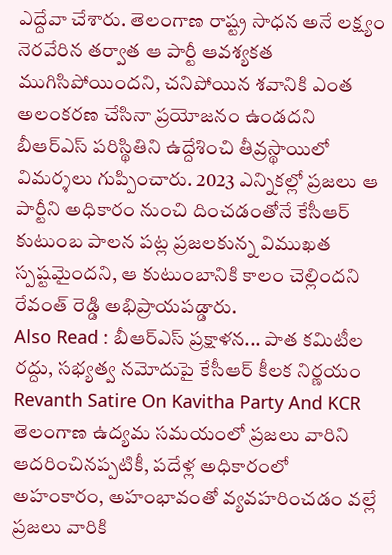ఎద్దేవా చేశారు. తెలంగాణ రాష్ట్ర సాధన అనే లక్ష్యం నెరవేరిన తర్వాత ఆ పార్టీ ఆవశ్యకత ముగిసిపోయిందని, చనిపోయిన శవానికి ఎంత అలంకరణ చేసినా ప్రయోజనం ఉండదని బీఆర్ఎస్ పరిస్థితిని ఉద్దేశించి తీవ్రస్థాయిలో విమర్శలు గుప్పించారు. 2023 ఎన్నికల్లో ప్రజలు ఆ పార్టీని అధికారం నుంచి దించడంతోనే కేసీఆర్ కుటుంబ పాలన పట్ల ప్రజలకున్న విముఖత స్పష్టమైందని, ఆ కుటుంబానికి కాలం చెల్లిందని రేవంత్ రెడ్డి అభిప్రాయపడ్డారు.
Also Read : బీఆర్ఎస్ ప్రక్షాళన... పాత కమిటీల రద్దు, సభ్యత్వ నమోదుపై కేసీఆర్ కీలక నిర్ణయం
Revanth Satire On Kavitha Party And KCR
తెలంగాణ ఉద్యమ సమయంలో ప్రజలు వారిని ఆదరించినప్పటికీ, పదేళ్ల అధికారంలో అహంకారం, అహంభావంతో వ్యవహరించడం వల్లే ప్రజలు వారికి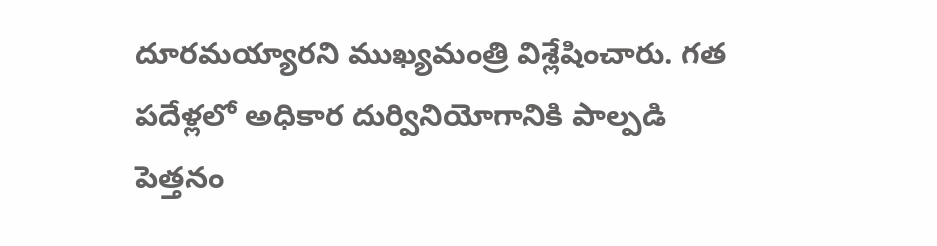దూరమయ్యారని ముఖ్యమంత్రి విశ్లేషించారు. గత పదేళ్లలో అధికార దుర్వినియోగానికి పాల్పడి పెత్తనం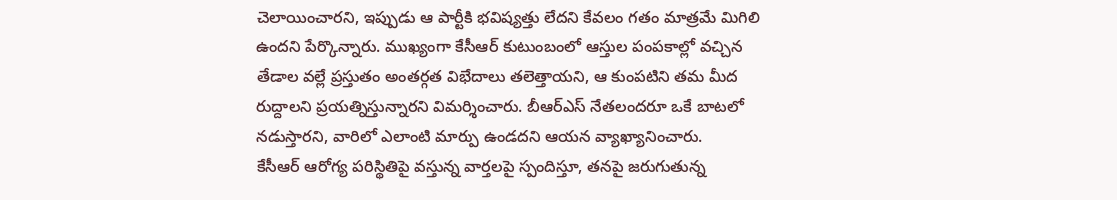చెలాయించారని, ఇప్పుడు ఆ పార్టీకి భవిష్యత్తు లేదని కేవలం గతం మాత్రమే మిగిలి ఉందని పేర్కొన్నారు. ముఖ్యంగా కేసీఆర్ కుటుంబంలో ఆస్తుల పంపకాల్లో వచ్చిన తేడాల వల్లే ప్రస్తుతం అంతర్గత విభేదాలు తలెత్తాయని, ఆ కుంపటిని తమ మీద రుద్దాలని ప్రయత్నిస్తున్నారని విమర్శించారు. బీఆర్ఎస్ నేతలందరూ ఒకే బాటలో నడుస్తారని, వారిలో ఎలాంటి మార్పు ఉండదని ఆయన వ్యాఖ్యానించారు.
కేసీఆర్ ఆరోగ్య పరిస్థితిపై వస్తున్న వార్తలపై స్పందిస్తూ, తనపై జరుగుతున్న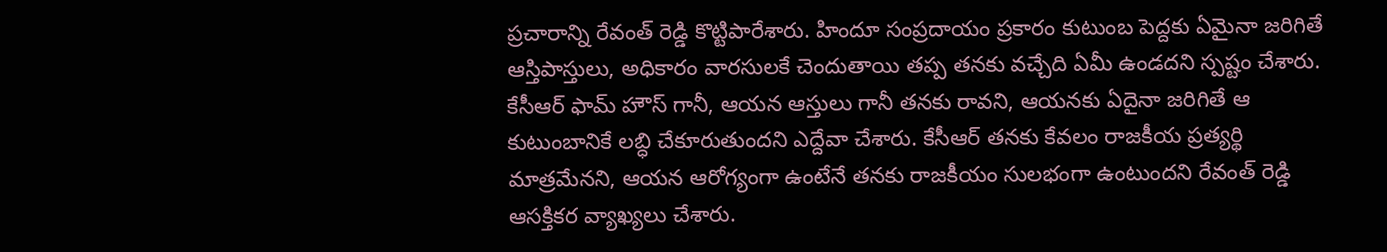ప్రచారాన్ని రేవంత్ రెడ్డి కొట్టిపారేశారు. హిందూ సంప్రదాయం ప్రకారం కుటుంబ పెద్దకు ఏమైనా జరిగితే ఆస్తిపాస్తులు, అధికారం వారసులకే చెందుతాయి తప్ప తనకు వచ్చేది ఏమీ ఉండదని స్పష్టం చేశారు. కేసీఆర్ ఫామ్ హౌస్ గానీ, ఆయన ఆస్తులు గానీ తనకు రావని, ఆయనకు ఏదైనా జరిగితే ఆ కుటుంబానికే లబ్ధి చేకూరుతుందని ఎద్దేవా చేశారు. కేసీఆర్ తనకు కేవలం రాజకీయ ప్రత్యర్థి మాత్రమేనని, ఆయన ఆరోగ్యంగా ఉంటేనే తనకు రాజకీయం సులభంగా ఉంటుందని రేవంత్ రెడ్డి ఆసక్తికర వ్యాఖ్యలు చేశారు.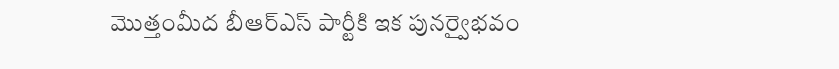మొత్తంమీద బీఆర్ఎస్ పార్టీకి ఇక పునర్వైభవం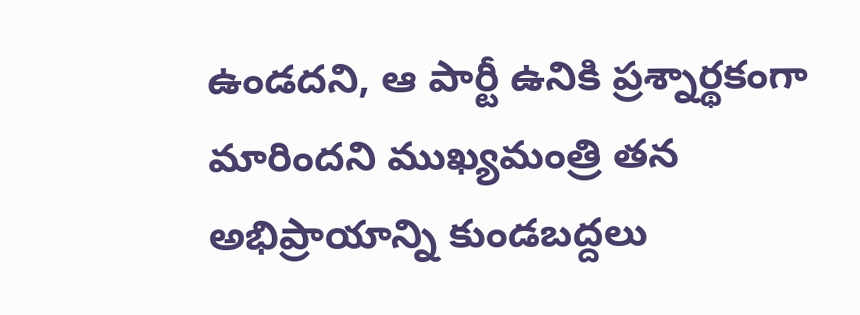ఉండదని, ఆ పార్టీ ఉనికి ప్రశ్నార్థకంగా మారిందని ముఖ్యమంత్రి తన అభిప్రాయాన్ని కుండబద్దలు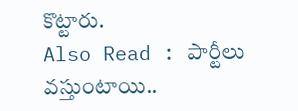కొట్టారు.
Also Read : పార్టీలు వస్తుంటాయి..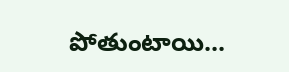పోతుంటాయి...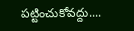పట్టించుకోవద్దు....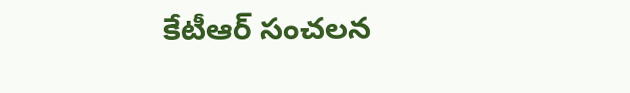కేటీఆర్ సంచలన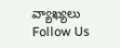వ్యాఖ్యలు
Follow Us